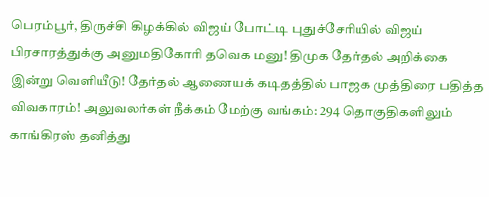பெரம்பூர், திருச்சி கிழக்கில் விஜய் போட்டி புதுச்சேரியில் விஜய் பிரசாரத்துக்கு அனுமதிகோரி தவெக மனு! திமுக தேர்தல் அறிக்கை இன்று வெளியீடு! தேர்தல் ஆணையக் கடிதத்தில் பாஜக முத்திரை பதித்த விவகாரம்! அலுவலர்கள் நீக்கம் மேற்கு வங்கம்: 294 தொகுதிகளிலும் காங்கிரஸ் தனித்து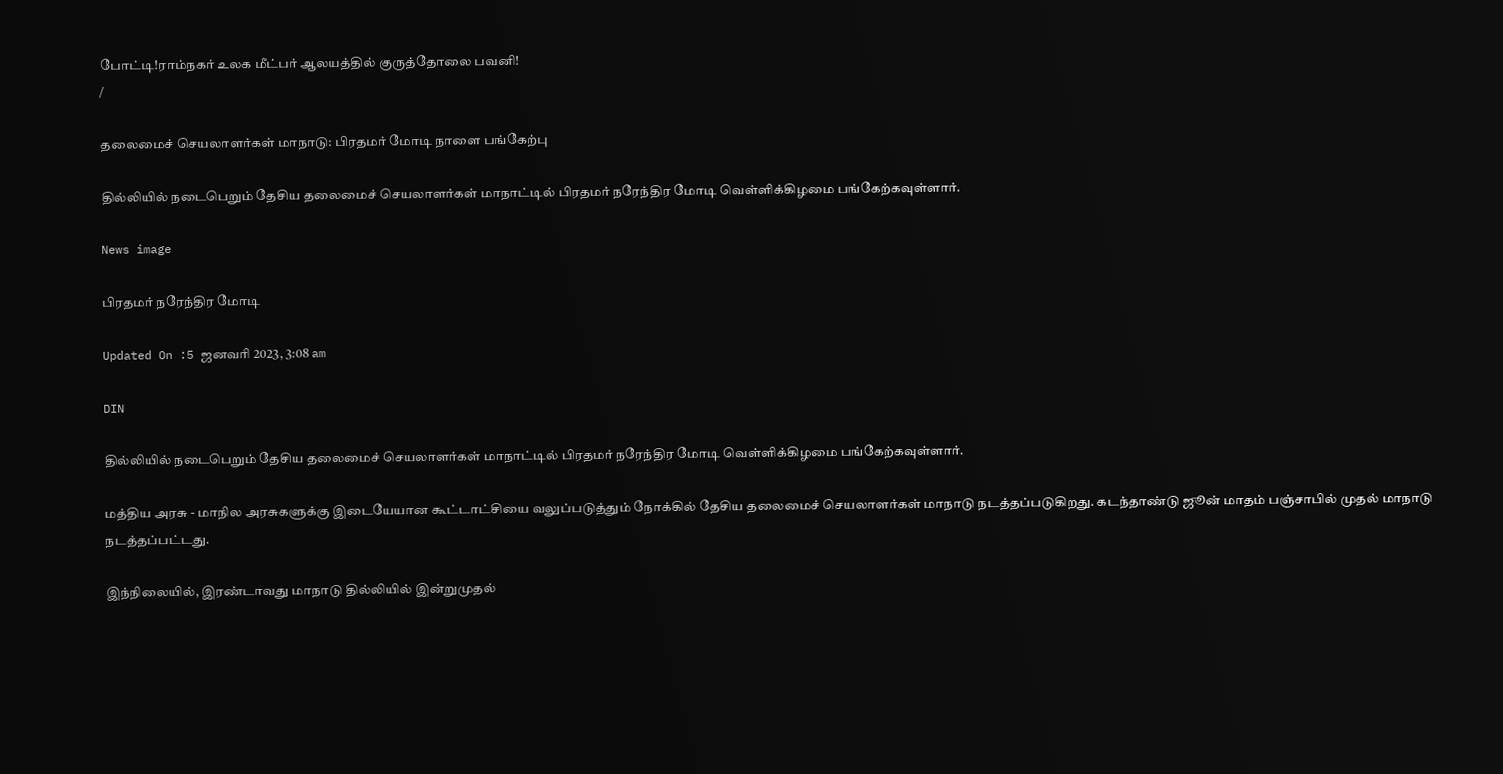போட்டி!ராம்நகர் உலக மீட்பர் ஆலயத்தில் குருத்தோலை பவனி!
/

தலைமைச் செயலாளர்கள் மாநாடு: பிரதமர் மோடி நாளை பங்கேற்பு

தில்லியில் நடைபெறும் தேசிய தலைமைச் செயலாளர்கள் மாநாட்டில் பிரதமர் நரேந்திர மோடி வெள்ளிக்கிழமை பங்கேற்கவுள்ளார்.

News image

பிரதமர் நரேந்திர மோடி

Updated On :5 ஜனவரி 2023, 3:08 am

DIN

தில்லியில் நடைபெறும் தேசிய தலைமைச் செயலாளர்கள் மாநாட்டில் பிரதமர் நரேந்திர மோடி வெள்ளிக்கிழமை பங்கேற்கவுள்ளார்.

மத்திய அரசு - மாநில அரசுகளுக்கு இடையேயான கூட்டாட்சியை வலுப்படுத்தும் நோக்கில் தேசிய தலைமைச் செயலாளர்கள் மாநாடு நடத்தப்படுகிறது. கடந்தாண்டு ஜூன் மாதம் பஞ்சாபில் முதல் மாநாடு நடத்தப்பட்டது.

இந்நிலையில், இரண்டாவது மாநாடு தில்லியில் இன்றுமுதல்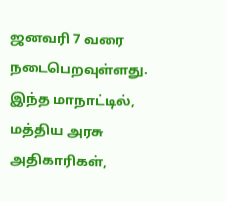ஜனவரி 7 வரை நடைபெறவுள்ளது. இந்த மாநாட்டில், மத்திய அரசு அதிகாரிகள்,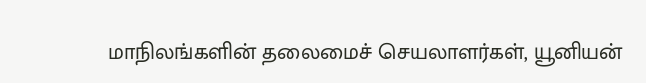மாநிலங்களின் தலைமைச் செயலாளர்கள், யூனியன்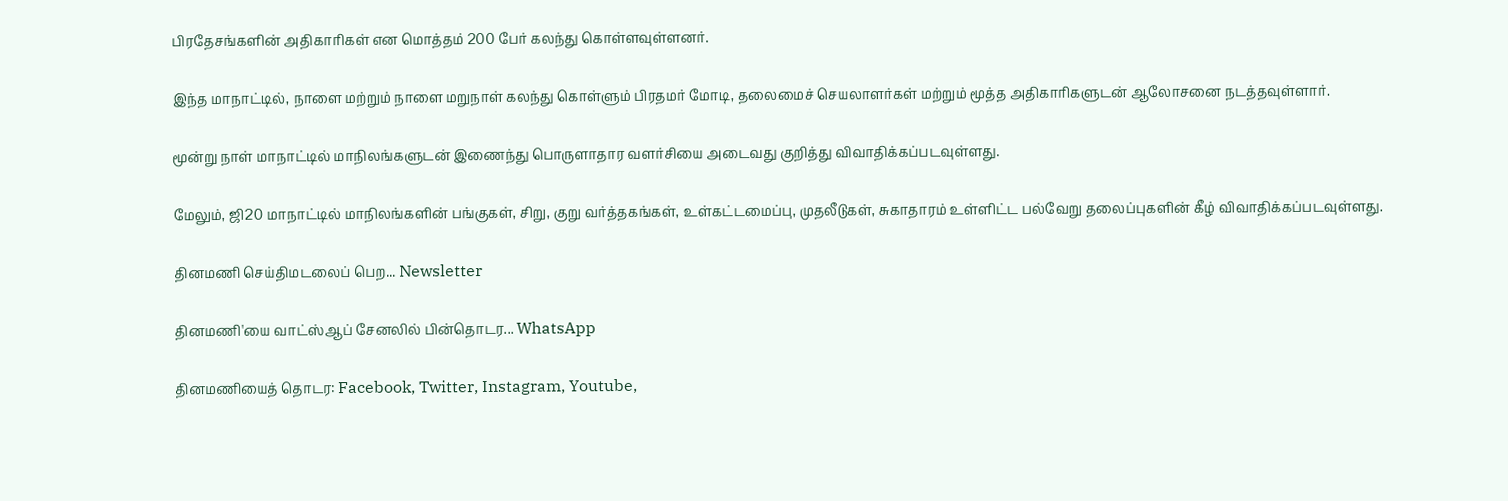பிரதேசங்களின் அதிகாரிகள் என மொத்தம் 200 பேர் கலந்து கொள்ளவுள்ளனர்.

இந்த மாநாட்டில், நாளை மற்றும் நாளை மறுநாள் கலந்து கொள்ளும் பிரதமர் மோடி, தலைமைச் செயலாளர்கள் மற்றும் மூத்த அதிகாரிகளுடன் ஆலோசனை நடத்தவுள்ளார்.

மூன்று நாள் மாநாட்டில் மாநிலங்களுடன் இணைந்து பொருளாதார வளர்சியை அடைவது குறித்து விவாதிக்கப்படவுள்ளது.

மேலும், ஜி20 மாநாட்டில் மாநிலங்களின் பங்குகள், சிறு, குறு வர்த்தகங்கள், உள்கட்டமைப்பு, முதலீடுகள், சுகாதாரம் உள்ளிட்ட பல்வேறு தலைப்புகளின் கீழ் விவாதிக்கப்படவுள்ளது.

தினமணி செய்திமடலைப் பெற... Newsletter

தினமணி'யை வாட்ஸ்ஆப் சேனலில் பின்தொடர... WhatsApp

தினமணியைத் தொடர: Facebook, Twitter, Instagram, Youtube,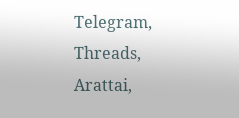Telegram, Threads, Arattai,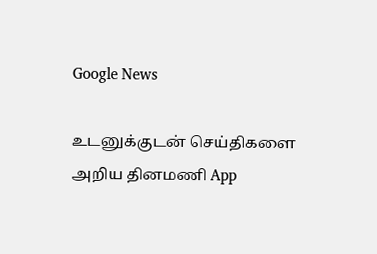Google News

உடனுக்குடன் செய்திகளை அறிய தினமணி App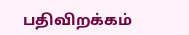பதிவிறக்கம்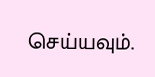செய்யவும்.